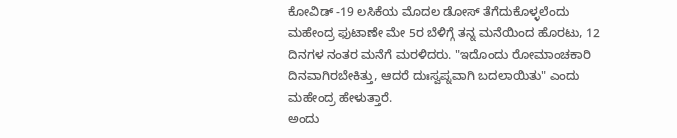ಕೋವಿಡ್ -19 ಲಸಿಕೆಯ ಮೊದಲ ಡೋಸ್ ತೆಗೆದುಕೊಳ್ಳಲೆಂದು ಮಹೇಂದ್ರ ಫುಟಾಣೇ ಮೇ 5ರ ಬೆಳಿಗ್ಗೆ ತನ್ನ ಮನೆಯಿಂದ ಹೊರಟು, 12 ದಿನಗಳ ನಂತರ ಮನೆಗೆ ಮರಳಿದರು. "ಇದೊಂದು ರೋಮಾಂಚಕಾರಿ ದಿನವಾಗಿರಬೇಕಿತ್ತು, ಆದರೆ ದುಃಸ್ವಪ್ನವಾಗಿ ಬದಲಾಯಿತು" ಎಂದು ಮಹೇಂದ್ರ ಹೇಳುತ್ತಾರೆ.
ಅಂದು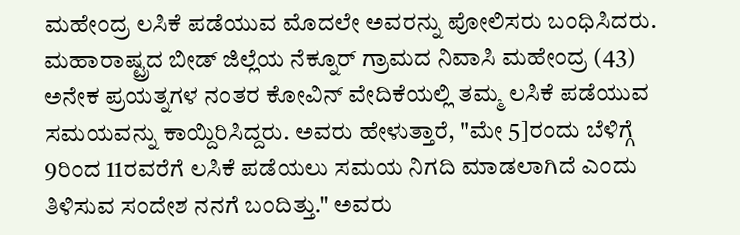ಮಹೇಂದ್ರ ಲಸಿಕೆ ಪಡೆಯುವ ಮೊದಲೇ ಅವರನ್ನು ಪೋಲಿಸರು ಬಂಧಿಸಿದರು.
ಮಹಾರಾಷ್ಟ್ರದ ಬೀಡ್ ಜಿಲ್ಲೆಯ ನೆಕ್ನೂರ್ ಗ್ರಾಮದ ನಿವಾಸಿ ಮಹೇಂದ್ರ (43) ಅನೇಕ ಪ್ರಯತ್ನಗಳ ನಂತರ ಕೋವಿನ್ ವೇದಿಕೆಯಲ್ಲಿ ತಮ್ಮ ಲಸಿಕೆ ಪಡೆಯುವ ಸಮಯವನ್ನು ಕಾಯ್ದಿರಿಸಿದ್ದರು. ಅವರು ಹೇಳುತ್ತಾರೆ, "ಮೇ 5]ರಂದು ಬೆಳಿಗ್ಗೆ 9ರಿಂದ 11ರವರೆಗೆ ಲಸಿಕೆ ಪಡೆಯಲು ಸಮಯ ನಿಗದಿ ಮಾಡಲಾಗಿದೆ ಎಂದು ತಿಳಿಸುವ ಸಂದೇಶ ನನಗೆ ಬಂದಿತ್ತು." ಅವರು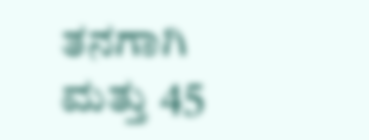ತನಗಾಗಿ ಮತ್ತು 45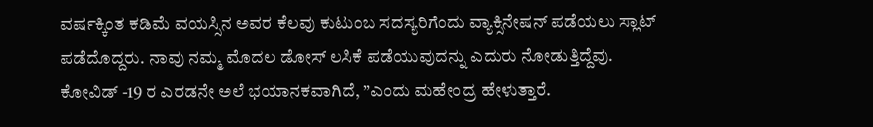ವರ್ಷಕ್ಕಿಂತ ಕಡಿಮೆ ವಯಸ್ಸಿನ ಅವರ ಕೆಲವು ಕುಟುಂಬ ಸದಸ್ಯರಿಗೆಂದು ವ್ಯಾಕ್ಸಿನೇಷನ್ ಪಡೆಯಲು ಸ್ಲಾಟ್ ಪಡೆದೊದ್ದರು. ನಾವು ನಮ್ಮ ಮೊದಲ ಡೋಸ್ ಲಸಿಕೆ ಪಡೆಯುವುದನ್ನು ಎದುರು ನೋಡುತ್ತಿದ್ದೆವು. ಕೋವಿಡ್ -19 ರ ಎರಡನೇ ಅಲೆ ಭಯಾನಕವಾಗಿದೆ, ”ಎಂದು ಮಹೇಂದ್ರ ಹೇಳುತ್ತಾರೆ.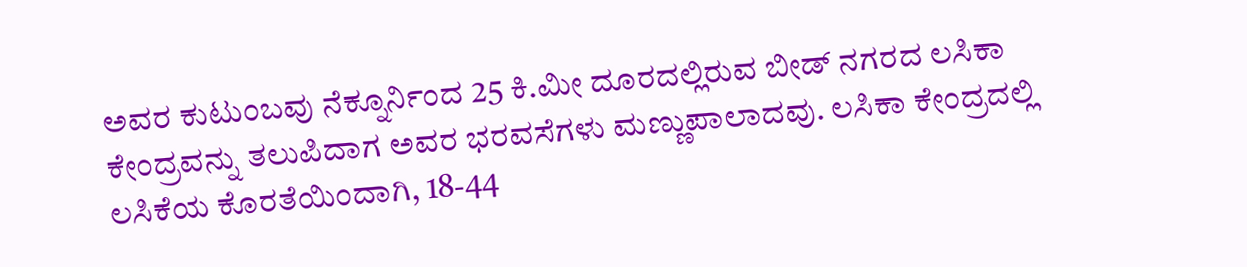ಅವರ ಕುಟುಂಬವು ನೆಕ್ನೂರ್ನಿಂದ 25 ಕಿ.ಮೀ ದೂರದಲ್ಲಿರುವ ಬೀಡ್ ನಗರದ ಲಸಿಕಾ ಕೇಂದ್ರವನ್ನು ತಲುಪಿದಾಗ ಅವರ ಭರವಸೆಗಳು ಮಣ್ಣುಪಾಲಾದವು. ಲಸಿಕಾ ಕೇಂದ್ರದಲ್ಲಿ ಲಸಿಕೆಯ ಕೊರತೆಯಿಂದಾಗಿ, 18-44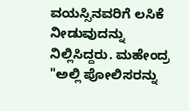ವಯಸ್ಸಿನವರಿಗೆ ಲಸಿಕೆ ನೀಡುವುದನ್ನು ನಿಲ್ಲಿಸಿದ್ದರು. ಮಹೇಂದ್ರ "ಅಲ್ಲಿ ಪೋಲಿಸರನ್ನು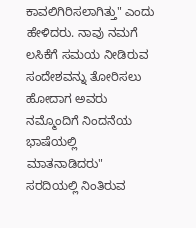ಕಾವಲಿಗಿರಿಸಲಾಗಿತ್ತು" ಎಂದು ಹೇಳಿದರು. ನಾವು ನಮಗೆ ಲಸಿಕೆಗೆ ಸಮಯ ನೀಡಿರುವ ಸಂದೇಶವನ್ನು ತೋರಿಸಲು ಹೋದಾಗ ಅವರು ನಮ್ಮೊಂದಿಗೆ ನಿಂದನೆಯ ಭಾಷೆಯಲ್ಲಿ ಮಾತನಾಡಿದರು"
ಸರದಿಯಲ್ಲಿ ನಿಂತಿರುವ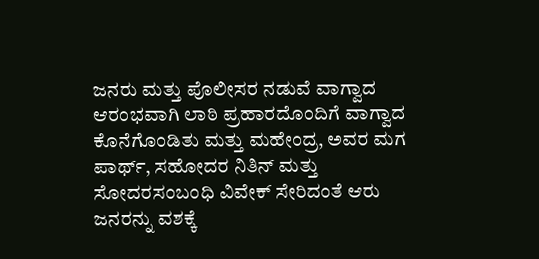ಜನರು ಮತ್ತು ಪೊಲೀಸರ ನಡುವೆ ವಾಗ್ವಾದ ಆರಂಭವಾಗಿ ಲಾಠಿ ಪ್ರಹಾರದೊಂದಿಗೆ ವಾಗ್ವಾದ ಕೊನೆಗೊಂಡಿತು ಮತ್ತು ಮಹೇಂದ್ರ, ಅವರ ಮಗ ಪಾರ್ಥ್, ಸಹೋದರ ನಿತಿನ್ ಮತ್ತು ಸೋದರಸಂಬಂಧಿ ವಿವೇಕ್ ಸೇರಿದಂತೆ ಆರು ಜನರನ್ನು ವಶಕ್ಕೆ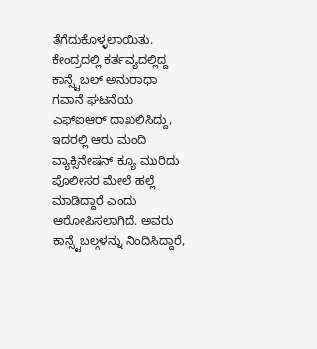ತೆಗೆದುಕೊಳ್ಳಲಾಯಿತು.
ಕೇಂದ್ರದಲ್ಲಿ ಕರ್ತವ್ಯದಲ್ಲಿದ್ದ ಕಾನ್ಸ್ಟೆಬಲ್ ಅನುರಾಧಾ ಗವಾನೆ ಘಟನೆಯ ಎಫ್ಐಆರ್ ದಾಖಲಿಸಿದ್ದು, ಇದರಲ್ಲಿ ಆರು ಮಂದಿ ವ್ಯಾಕ್ಸಿನೇಷನ್ ಕ್ಯೂ ಮುರಿದು ಪೊಲೀಸರ ಮೇಲೆ ಹಲ್ಲೆ ಮಾಡಿದ್ದಾರೆ ಎಂದು ಆರೋಪಿಸಲಾಗಿದೆ. ಅವರು ಕಾನ್ಸ್ಟೆಬಲ್ಗಳನ್ನು ನಿಂದಿಸಿದ್ದಾರೆ,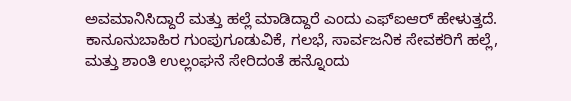ಅವಮಾನಿಸಿದ್ದಾರೆ ಮತ್ತು ಹಲ್ಲೆ ಮಾಡಿದ್ದಾರೆ ಎಂದು ಎಫ್ಐಆರ್ ಹೇಳುತ್ತದೆ. ಕಾನೂನುಬಾಹಿರ ಗುಂಪುಗೂಡುವಿಕೆ, ಗಲಭೆ, ಸಾರ್ವಜನಿಕ ಸೇವಕರಿಗೆ ಹಲ್ಲೆ, ಮತ್ತು ಶಾಂತಿ ಉಲ್ಲಂಘನೆ ಸೇರಿದಂತೆ ಹನ್ನೊಂದು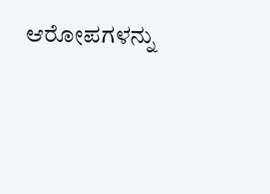ಆರೋಪಗಳನ್ನು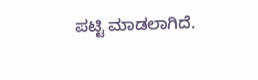ಪಟ್ಟಿ ಮಾಡಲಾಗಿದೆ.